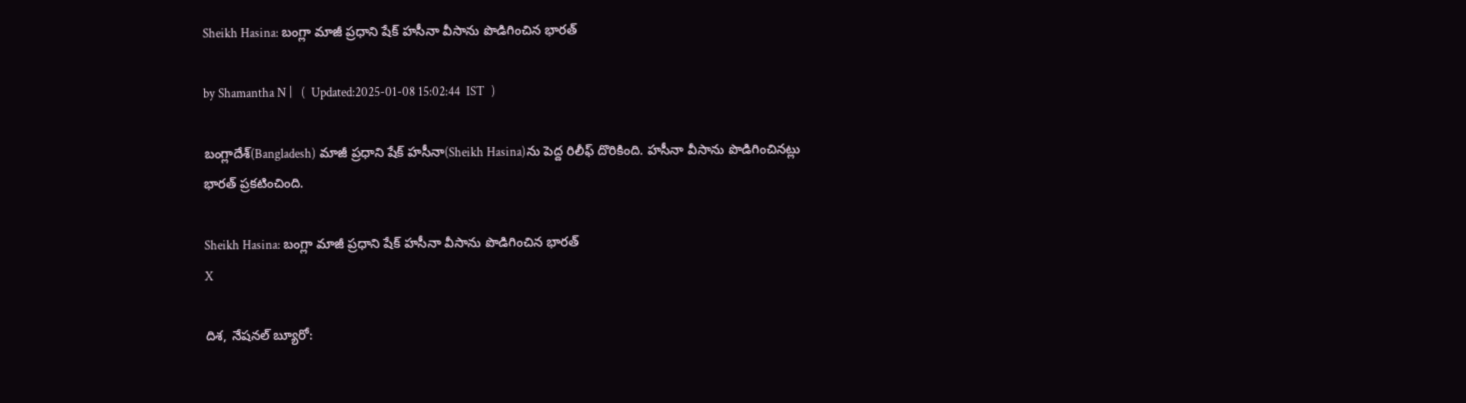Sheikh Hasina: బంగ్లా మాజీ ప్రధాని షేక్‌ హసీనా వీసాను పొడిగించిన భారత్‌

by Shamantha N |   (  Updated:2025-01-08 15:02:44  IST  )

బంగ్లాదేశ్(Bangladesh) మాజీ ప్రధాని షేక్‌ హసీనా(Sheikh Hasina)ను పెద్ద రిలీఫ్ దొరికింది. హసీనా వీసాను పొడిగించినట్లు భారత్ ప్రకటించింది.

Sheikh Hasina: బంగ్లా మాజీ ప్రధాని షేక్‌ హసీనా వీసాను పొడిగించిన భారత్‌
X

దిశ, నేషనల్ బ్యూరో: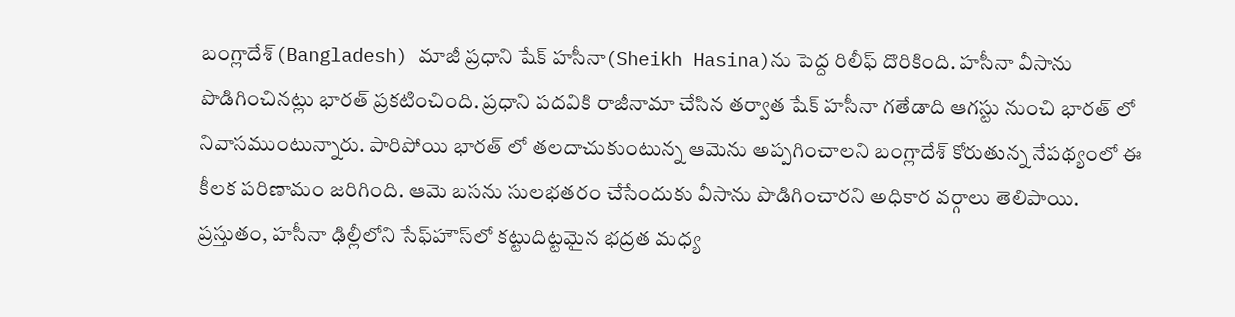బంగ్లాదేశ్(Bangladesh) మాజీ ప్రధాని షేక్‌ హసీనా(Sheikh Hasina)ను పెద్ద రిలీఫ్ దొరికింది. హసీనా వీసాను పొడిగించినట్లు భారత్ ప్రకటించింది. ప్రధాని పదవికి రాజీనామా చేసిన తర్వాత షేక్‌ హసీనా గతేడాది ఆగస్టు నుంచి భారత్ లో నివాసముంటున్నారు. పారిపోయి భారత్ లో తలదాచుకుంటున్న ఆమెను అప్పగించాలని బంగ్లాదేశ్‌ కోరుతున్న నేపథ్యంలో ఈ కీలక పరిణామం జరిగింది. ఆమె బసను సులభతరం చేసేందుకు వీసాను పొడిగించారని అధికార వర్గాలు తెలిపాయి. ప్రస్తుతం, హసీనా ఢిల్లీలోని సేఫ్‌హౌస్‌లో కట్టుదిట్టమైన భద్రత మధ్య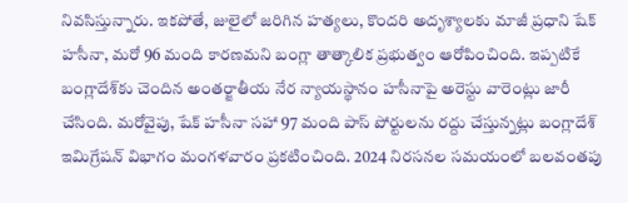నివసిస్తున్నారు. ఇకపోతే, జులైలో జరిగిన హత్యలు, కొందరి అదృశ్యాలకు మాజీ ప్రధాని షేక్‌ హసీనా, మరో 96 మంది కారణమని బంగ్లా తాత్కాలిక ప్రభుత్వం ఆరోపించింది. ఇప్పటికే బంగ్లాదేశ్‌కు చెందిన అంతర్జాతీయ నేర న్యాయస్థానం హసీనాపై అరెస్టు వారెంట్లు జారీ చేసింది. మరోవైపు, షేక్ హసీనా సహా 97 మంది పాస్ పోర్టులను రద్దు చేస్తున్నట్లు బంగ్లాదేశ్ ఇమిగ్రేషన్ విభాగం మంగళవారం ప్రకటించింది. 2024 నిరసనల సమయంలో బలవంతపు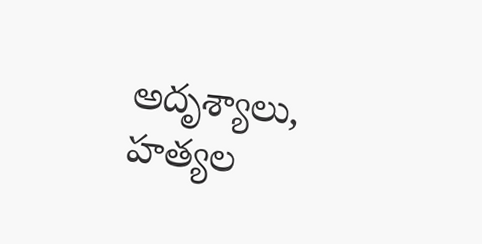అదృశ్యాలు, హత్యల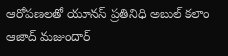ఆరోపణలతో యూనస్ ప్రతినిధి అబుల్ కలాం ఆజాద్ మజుందార్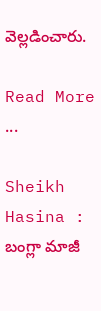వెల్లడించారు.

Read More ...

Sheikh Hasina : బంగ్లా మాజీ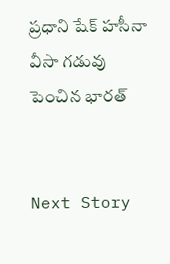ప్రధాని షేక్ హసీనా వీసా గడువు పెంచిన భారత్


Next Story